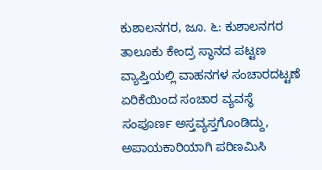ಕುಶಾಲನಗರ, ಜೂ. ೬: ಕುಶಾಲನಗರ ತಾಲೂಕು ಕೇಂದ್ರ ಸ್ಥಾನದ ಪಟ್ಟಣ ವ್ಯಾಪ್ತಿಯಲ್ಲಿ ವಾಹನಗಳ ಸಂಚಾರದಟ್ಟಣೆ ಏರಿಕೆಯಿಂದ ಸಂಚಾರ ವ್ಯವಸ್ಥೆ ಸಂಪೂರ್ಣ ಅಸ್ತವ್ಯಸ್ತಗೊಂಡಿದ್ದು, ಅಪಾಯಕಾರಿಯಾಗಿ ಪರಿಣಮಿಸಿ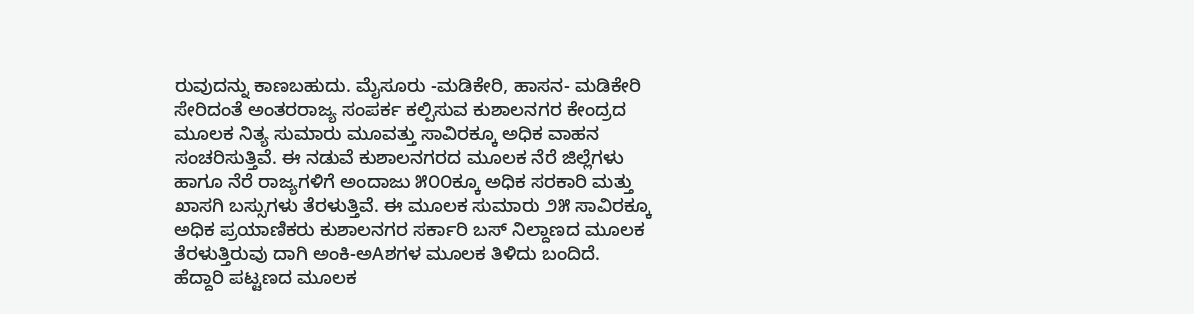ರುವುದನ್ನು ಕಾಣಬಹುದು. ಮೈಸೂರು -ಮಡಿಕೇರಿ, ಹಾಸನ- ಮಡಿಕೇರಿ ಸೇರಿದಂತೆ ಅಂತರರಾಜ್ಯ ಸಂಪರ್ಕ ಕಲ್ಪಿಸುವ ಕುಶಾಲನಗರ ಕೇಂದ್ರದ ಮೂಲಕ ನಿತ್ಯ ಸುಮಾರು ಮೂವತ್ತು ಸಾವಿರಕ್ಕೂ ಅಧಿಕ ವಾಹನ ಸಂಚರಿಸುತ್ತಿವೆ. ಈ ನಡುವೆ ಕುಶಾಲನಗರದ ಮೂಲಕ ನೆರೆ ಜಿಲ್ಲೆಗಳು ಹಾಗೂ ನೆರೆ ರಾಜ್ಯಗಳಿಗೆ ಅಂದಾಜು ೫೦೦ಕ್ಕೂ ಅಧಿಕ ಸರಕಾರಿ ಮತ್ತು ಖಾಸಗಿ ಬಸ್ಸುಗಳು ತೆರಳುತ್ತಿವೆ. ಈ ಮೂಲಕ ಸುಮಾರು ೨೫ ಸಾವಿರಕ್ಕೂ ಅಧಿಕ ಪ್ರಯಾಣಿಕರು ಕುಶಾಲನಗರ ಸರ್ಕಾರಿ ಬಸ್ ನಿಲ್ದಾಣದ ಮೂಲಕ ತೆರಳುತ್ತಿರುವು ದಾಗಿ ಅಂಕಿ-ಅAಶಗಳ ಮೂಲಕ ತಿಳಿದು ಬಂದಿದೆ. ಹೆದ್ದಾರಿ ಪಟ್ಟಣದ ಮೂಲಕ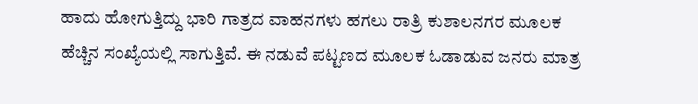ಹಾದು ಹೋಗುತ್ತಿದ್ದು ಭಾರಿ ಗಾತ್ರದ ವಾಹನಗಳು ಹಗಲು ರಾತ್ರಿ ಕುಶಾಲನಗರ ಮೂಲಕ ಹೆಚ್ಚಿನ ಸಂಖ್ಯೆಯಲ್ಲಿ ಸಾಗುತ್ತಿವೆ. ಈ ನಡುವೆ ಪಟ್ಟಣದ ಮೂಲಕ ಓಡಾಡುವ ಜನರು ಮಾತ್ರ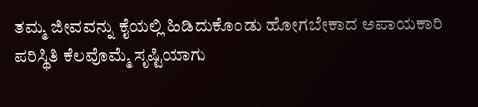ತಮ್ಮ ಜೀವವನ್ನು ಕೈಯಲ್ಲಿ ಹಿಡಿದುಕೊಂಡು ಹೋಗಬೇಕಾದ ಅಪಾಯಕಾರಿ ಪರಿಸ್ಥಿತಿ ಕೆಲವೊಮ್ಮೆ ಸೃಷ್ಟಿಯಾಗು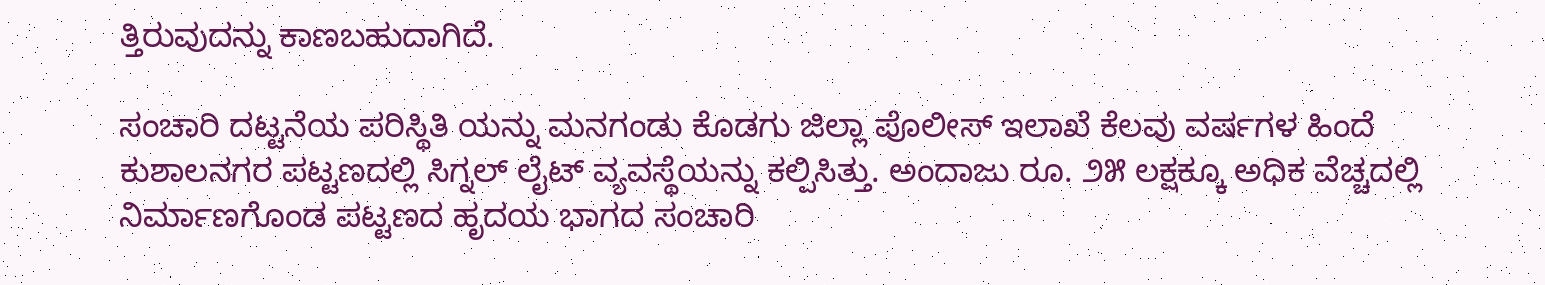ತ್ತಿರುವುದನ್ನು ಕಾಣಬಹುದಾಗಿದೆ.

ಸಂಚಾರಿ ದಟ್ಟನೆಯ ಪರಿಸ್ಥಿತಿ ಯನ್ನು ಮನಗಂಡು ಕೊಡಗು ಜಿಲ್ಲಾ ಪೊಲೀಸ್ ಇಲಾಖೆ ಕೆಲವು ವರ್ಷಗಳ ಹಿಂದೆ ಕುಶಾಲನಗರ ಪಟ್ಟಣದಲ್ಲಿ ಸಿಗ್ನಲ್ ಲೈಟ್ ವ್ಯವಸ್ಥೆಯನ್ನು ಕಲ್ಪಿಸಿತ್ತು. ಅಂದಾಜು ರೂ. ೨೫ ಲಕ್ಷಕ್ಕೂ ಅಧಿಕ ವೆಚ್ಚದಲ್ಲಿ ನಿರ್ಮಾಣಗೊಂಡ ಪಟ್ಟಣದ ಹೃದಯ ಭಾಗದ ಸಂಚಾರಿ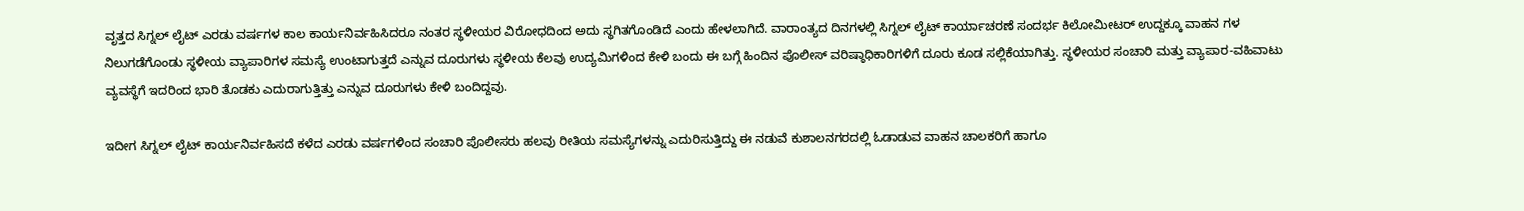ವೃತ್ತದ ಸಿಗ್ನಲ್ ಲೈಟ್ ಎರಡು ವರ್ಷಗಳ ಕಾಲ ಕಾರ್ಯನಿರ್ವಹಿಸಿದರೂ ನಂತರ ಸ್ಥಳೀಯರ ವಿರೋಧದಿಂದ ಅದು ಸ್ಥಗಿತಗೊಂಡಿದೆ ಎಂದು ಹೇಳಲಾಗಿದೆ. ವಾರಾಂತ್ಯದ ದಿನಗಳಲ್ಲಿ ಸಿಗ್ನಲ್ ಲೈಟ್ ಕಾರ್ಯಾಚರಣೆ ಸಂದರ್ಭ ಕಿಲೋಮೀಟರ್ ಉದ್ದಕ್ಕೂ ವಾಹನ ಗಳ ನಿಲುಗಡೆಗೊಂಡು ಸ್ಥಳೀಯ ವ್ಯಾಪಾರಿಗಳ ಸಮಸ್ಯೆ ಉಂಟಾಗುತ್ತದೆ ಎನ್ನುವ ದೂರುಗಳು ಸ್ಥಳೀಯ ಕೆಲವು ಉದ್ಯಮಿಗಳಿಂದ ಕೇಳಿ ಬಂದು ಈ ಬಗ್ಗೆ ಹಿಂದಿನ ಪೊಲೀಸ್ ವರಿಷ್ಠಾಧಿಕಾರಿಗಳಿಗೆ ದೂರು ಕೂಡ ಸಲ್ಲಿಕೆಯಾಗಿತ್ತು. ಸ್ಥಳೀಯರ ಸಂಚಾರಿ ಮತ್ತು ವ್ಯಾಪಾರ-ವಹಿವಾಟು ವ್ಯವಸ್ಥೆಗೆ ಇದರಿಂದ ಭಾರಿ ತೊಡಕು ಎದುರಾಗುತ್ತಿತ್ತು ಎನ್ನುವ ದೂರುಗಳು ಕೇಳಿ ಬಂದಿದ್ದವು.

ಇದೀಗ ಸಿಗ್ನಲ್ ಲೈಟ್ ಕಾರ್ಯನಿರ್ವಹಿಸದೆ ಕಳೆದ ಎರಡು ವರ್ಷಗಳಿಂದ ಸಂಚಾರಿ ಪೊಲೀಸರು ಹಲವು ರೀತಿಯ ಸಮಸ್ಯೆಗಳನ್ನು ಎದುರಿಸುತ್ತಿದ್ದು ಈ ನಡುವೆ ಕುಶಾಲನಗರದಲ್ಲಿ ಓಡಾಡುವ ವಾಹನ ಚಾಲಕರಿಗೆ ಹಾಗೂ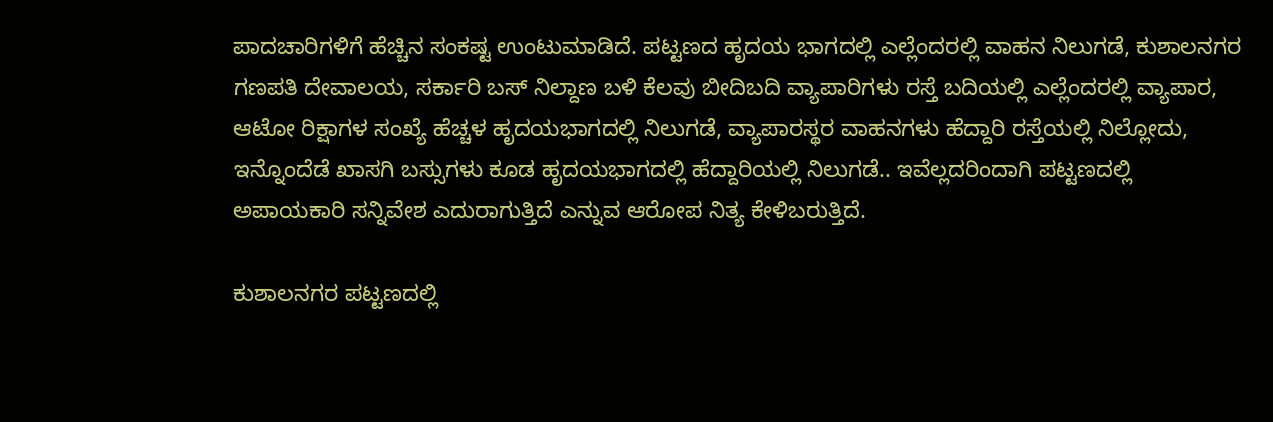ಪಾದಚಾರಿಗಳಿಗೆ ಹೆಚ್ಚಿನ ಸಂಕಷ್ಟ ಉಂಟುಮಾಡಿದೆ. ಪಟ್ಟಣದ ಹೃದಯ ಭಾಗದಲ್ಲಿ ಎಲ್ಲೆಂದರಲ್ಲಿ ವಾಹನ ನಿಲುಗಡೆ, ಕುಶಾಲನಗರ ಗಣಪತಿ ದೇವಾಲಯ, ಸರ್ಕಾರಿ ಬಸ್ ನಿಲ್ದಾಣ ಬಳಿ ಕೆಲವು ಬೀದಿಬದಿ ವ್ಯಾಪಾರಿಗಳು ರಸ್ತೆ ಬದಿಯಲ್ಲಿ ಎಲ್ಲೆಂದರಲ್ಲಿ ವ್ಯಾಪಾರ, ಆಟೋ ರಿಕ್ಷಾಗಳ ಸಂಖ್ಯೆ ಹೆಚ್ಚಳ ಹೃದಯಭಾಗದಲ್ಲಿ ನಿಲುಗಡೆ, ವ್ಯಾಪಾರಸ್ಥರ ವಾಹನಗಳು ಹೆದ್ದಾರಿ ರಸ್ತೆಯಲ್ಲಿ ನಿಲ್ಲೋದು, ಇನ್ನೊಂದೆಡೆ ಖಾಸಗಿ ಬಸ್ಸುಗಳು ಕೂಡ ಹೃದಯಭಾಗದಲ್ಲಿ ಹೆದ್ದಾರಿಯಲ್ಲಿ ನಿಲುಗಡೆ.. ಇವೆಲ್ಲದರಿಂದಾಗಿ ಪಟ್ಟಣದಲ್ಲಿ ಅಪಾಯಕಾರಿ ಸನ್ನಿವೇಶ ಎದುರಾಗುತ್ತಿದೆ ಎನ್ನುವ ಆರೋಪ ನಿತ್ಯ ಕೇಳಿಬರುತ್ತಿದೆ.

ಕುಶಾಲನಗರ ಪಟ್ಟಣದಲ್ಲಿ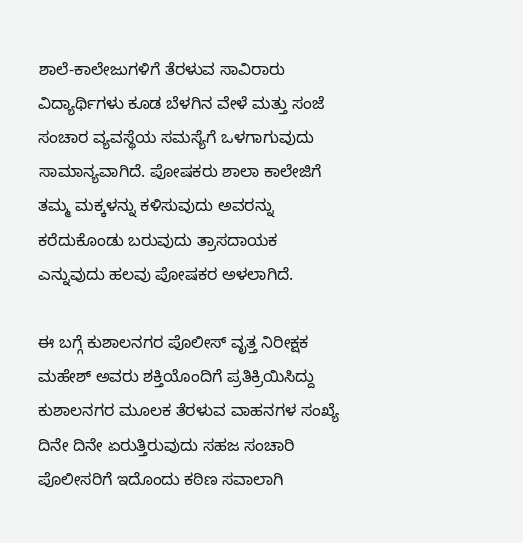ಶಾಲೆ-ಕಾಲೇಜುಗಳಿಗೆ ತೆರಳುವ ಸಾವಿರಾರು ವಿದ್ಯಾರ್ಥಿಗಳು ಕೂಡ ಬೆಳಗಿನ ವೇಳೆ ಮತ್ತು ಸಂಜೆ ಸಂಚಾರ ವ್ಯವಸ್ಥೆಯ ಸಮಸ್ಯೆಗೆ ಒಳಗಾಗುವುದು ಸಾಮಾನ್ಯವಾಗಿದೆ. ಪೋಷಕರು ಶಾಲಾ ಕಾಲೇಜಿಗೆ ತಮ್ಮ ಮಕ್ಕಳನ್ನು ಕಳಿಸುವುದು ಅವರನ್ನು ಕರೆದುಕೊಂಡು ಬರುವುದು ತ್ರಾಸದಾಯಕ ಎನ್ನುವುದು ಹಲವು ಪೋಷಕರ ಅಳಲಾಗಿದೆ.

ಈ ಬಗ್ಗೆ ಕುಶಾಲನಗರ ಪೊಲೀಸ್ ವೃತ್ತ ನಿರೀಕ್ಷಕ ಮಹೇಶ್ ಅವರು ಶಕ್ತಿಯೊಂದಿಗೆ ಪ್ರತಿಕ್ರಿಯಿಸಿದ್ದು ಕುಶಾಲನಗರ ಮೂಲಕ ತೆರಳುವ ವಾಹನಗಳ ಸಂಖ್ಯೆ ದಿನೇ ದಿನೇ ಏರುತ್ತಿರುವುದು ಸಹಜ ಸಂಚಾರಿ ಪೊಲೀಸರಿಗೆ ಇದೊಂದು ಕಠಿಣ ಸವಾಲಾಗಿ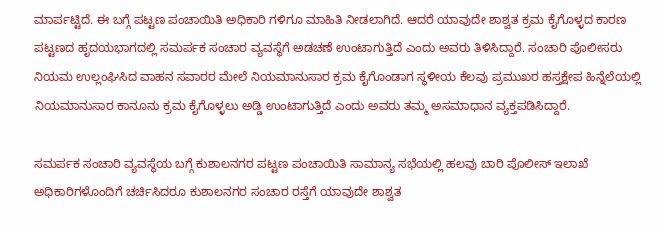ಮಾರ್ಪಟ್ಟಿದೆ. ಈ ಬಗ್ಗೆ ಪಟ್ಟಣ ಪಂಚಾಯಿತಿ ಅಧಿಕಾರಿ ಗಳಿಗೂ ಮಾಹಿತಿ ನೀಡಲಾಗಿದೆ. ಆದರೆ ಯಾವುದೇ ಶಾಶ್ವತ ಕ್ರಮ ಕೈಗೊಳ್ಳದ ಕಾರಣ ಪಟ್ಟಣದ ಹೃದಯಭಾಗದಲ್ಲಿ ಸಮರ್ಪಕ ಸಂಚಾರ ವ್ಯವಸ್ಥೆಗೆ ಅಡಚಣೆ ಉಂಟಾಗುತ್ತಿದೆ ಎಂದು ಅವರು ತಿಳಿಸಿದ್ದಾರೆ. ಸಂಚಾರಿ ಪೊಲೀಸರು ನಿಯಮ ಉಲ್ಲಂಘಿಸಿದ ವಾಹನ ಸವಾರರ ಮೇಲೆ ನಿಯಮಾನುಸಾರ ಕ್ರಮ ಕೈಗೊಂಡಾಗ ಸ್ಥಳೀಯ ಕೆಲವು ಪ್ರಮುಖರ ಹಸ್ತಕ್ಷೇಪ ಹಿನ್ನೆಲೆಯಲ್ಲಿ ನಿಯಮಾನುಸಾರ ಕಾನೂನು ಕ್ರಮ ಕೈಗೊಳ್ಳಲು ಅಡ್ಡಿ ಉಂಟಾಗುತ್ತಿದೆ ಎಂದು ಅವರು ತಮ್ಮ ಅಸಮಾಧಾನ ವ್ಯಕ್ತಪಡಿಸಿದ್ದಾರೆ.

ಸಮರ್ಪಕ ಸಂಚಾರಿ ವ್ಯವಸ್ಥೆಯ ಬಗ್ಗೆ ಕುಶಾಲನಗರ ಪಟ್ಟಣ ಪಂಚಾಯಿತಿ ಸಾಮಾನ್ಯ ಸಭೆಯಲ್ಲಿ ಹಲವು ಬಾರಿ ಪೊಲೀಸ್ ಇಲಾಖೆ ಅಧಿಕಾರಿಗಳೊಂದಿಗೆ ಚರ್ಚಿಸಿದರೂ ಕುಶಾಲನಗರ ಸಂಚಾರ ರಸ್ತೆಗೆ ಯಾವುದೇ ಶಾಶ್ವತ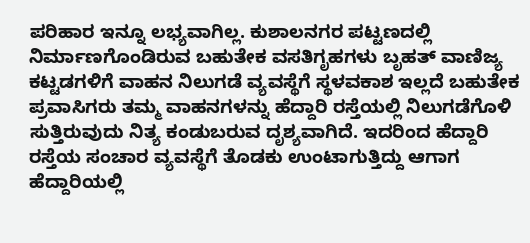ಪರಿಹಾರ ಇನ್ನೂ ಲಭ್ಯವಾಗಿಲ್ಲ. ಕುಶಾಲನಗರ ಪಟ್ಟಣದಲ್ಲಿ ನಿರ್ಮಾಣಗೊಂಡಿರುವ ಬಹುತೇಕ ವಸತಿಗೃಹಗಳು ಬೃಹತ್ ವಾಣಿಜ್ಯ ಕಟ್ಟಡಗಳಿಗೆ ವಾಹನ ನಿಲುಗಡೆ ವ್ಯವಸ್ಥೆಗೆ ಸ್ಥಳವಕಾಶ ಇಲ್ಲದೆ ಬಹುತೇಕ ಪ್ರವಾಸಿಗರು ತಮ್ಮ ವಾಹನಗಳನ್ನು ಹೆದ್ದಾರಿ ರಸ್ತೆಯಲ್ಲಿ ನಿಲುಗಡೆಗೊಳಿ ಸುತ್ತಿರುವುದು ನಿತ್ಯ ಕಂಡುಬರುವ ದೃಶ್ಯವಾಗಿದೆ. ಇದರಿಂದ ಹೆದ್ದಾರಿ ರಸ್ತೆಯ ಸಂಚಾರ ವ್ಯವಸ್ಥೆಗೆ ತೊಡಕು ಉಂಟಾಗುತ್ತಿದ್ದು ಆಗಾಗ ಹೆದ್ದಾರಿಯಲ್ಲಿ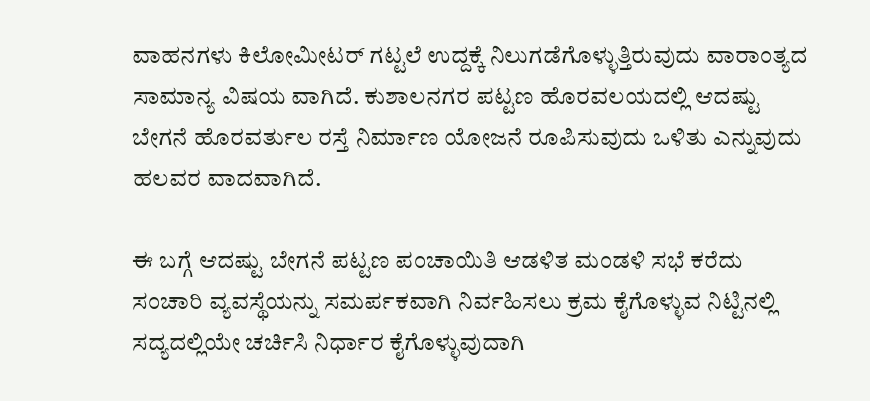ವಾಹನಗಳು ಕಿಲೋಮೀಟರ್ ಗಟ್ಟಲೆ ಉದ್ದಕ್ಕೆ ನಿಲುಗಡೆಗೊಳ್ಳುತ್ತಿರುವುದು ವಾರಾಂತ್ಯದ ಸಾಮಾನ್ಯ ವಿಷಯ ವಾಗಿದೆ. ಕುಶಾಲನಗರ ಪಟ್ಟಣ ಹೊರವಲಯದಲ್ಲಿ ಆದಷ್ಟು ಬೇಗನೆ ಹೊರವರ್ತುಲ ರಸ್ತೆ ನಿರ್ಮಾಣ ಯೋಜನೆ ರೂಪಿಸುವುದು ಒಳಿತು ಎನ್ನುವುದು ಹಲವರ ವಾದವಾಗಿದೆ.

ಈ ಬಗ್ಗೆ ಆದಷ್ಟು ಬೇಗನೆ ಪಟ್ಟಣ ಪಂಚಾಯಿತಿ ಆಡಳಿತ ಮಂಡಳಿ ಸಭೆ ಕರೆದು ಸಂಚಾರಿ ವ್ಯವಸ್ಥೆಯನ್ನು ಸಮರ್ಪಕವಾಗಿ ನಿರ್ವಹಿಸಲು ಕ್ರಮ ಕೈಗೊಳ್ಳುವ ನಿಟ್ಟಿನಲ್ಲಿ ಸದ್ಯದಲ್ಲಿಯೇ ಚರ್ಚಿಸಿ ನಿರ್ಧಾರ ಕೈಗೊಳ್ಳುವುದಾಗಿ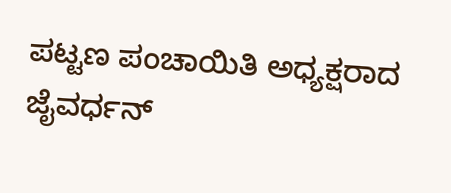ಪಟ್ಟಣ ಪಂಚಾಯಿತಿ ಅಧ್ಯಕ್ಷರಾದ ಜೈವರ್ಧನ್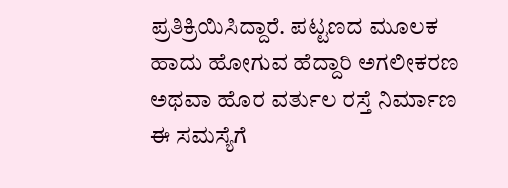ಪ್ರತಿಕ್ರಿಯಿಸಿದ್ದಾರೆ. ಪಟ್ಟಣದ ಮೂಲಕ ಹಾದು ಹೋಗುವ ಹೆದ್ದಾರಿ ಅಗಲೀಕರಣ ಅಥವಾ ಹೊರ ವರ್ತುಲ ರಸ್ತೆ ನಿರ್ಮಾಣ ಈ ಸಮಸ್ಯೆಗೆ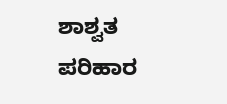ಶಾಶ್ವತ ಪರಿಹಾರ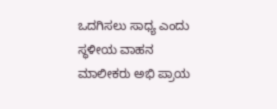ಒದಗಿಸಲು ಸಾಧ್ಯ ಎಂದು ಸ್ಥಳೀಯ ವಾಹನ ಮಾಲೀಕರು ಅಭಿ ಪ್ರಾಯ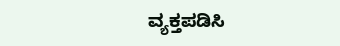ವ್ಯಕ್ತಪಡಿಸಿ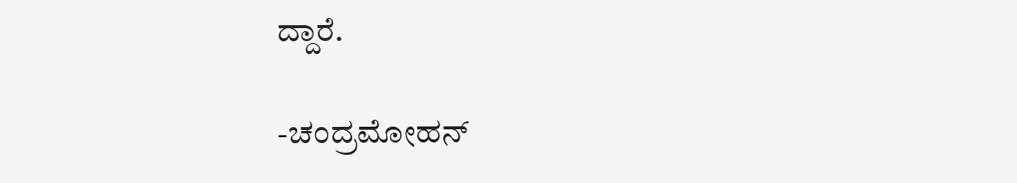ದ್ದಾರೆ.

-ಚಂದ್ರಮೋಹನ್